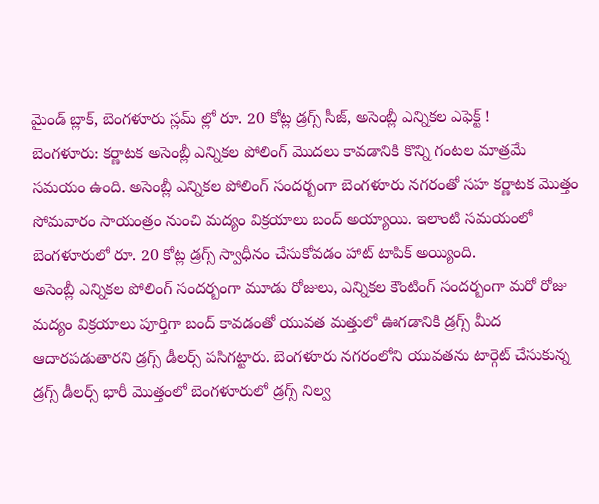మైండ్ బ్లాక్, బెంగళూరు స్లమ్ ల్లో రూ. 20 కోట్ల డ్రగ్స్ సీజ్, అసెంబ్లీ ఎన్నికల ఎఫెక్ట్ !
బెంగళూరు: కర్ణాటక అసెంబ్లీ ఎన్నికల పోలింగ్ మొదలు కావడానికి కొన్ని గంటల మాత్రమే సమయం ఉంది. అసెంబ్లీ ఎన్నికల పోలింగ్ సందర్బంగా బెంగళూరు నగరంతో సహ కర్ణాటక మొత్తం సోమవారం సాయంత్రం నుంచి మద్యం విక్రయాలు బంద్ అయ్యాయి. ఇలాంటి సమయంలో బెంగళూరులో రూ. 20 కోట్ల డ్రగ్స్ స్వాధీనం చేసుకోవడం హాట్ టాపిక్ అయ్యింది.
అసెంబ్లీ ఎన్నికల పోలింగ్ సందర్బంగా మూడు రోజులు, ఎన్నికల కౌంటింగ్ సందర్బంగా మరో రోజు మద్యం విక్రయాలు పూర్తిగా బంద్ కావడంతో యువత మత్తులో ఊగడానికి డ్రగ్స్ మీద ఆదారపడుతారని డ్రగ్స్ డీలర్స్ పసిగట్టారు. బెంగళూరు నగరంలోని యువతను టార్గెట్ చేసుకున్న డ్రగ్స్ డీలర్స్ భారీ మొత్తంలో బెంగళూరులో డ్రగ్స్ నిల్వ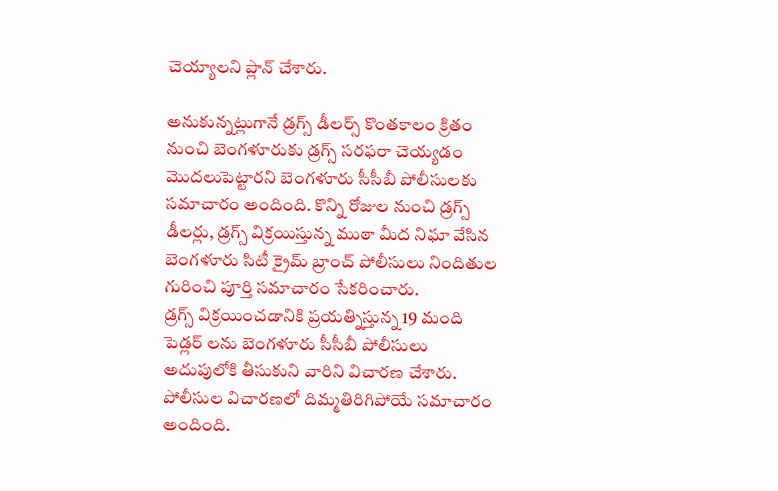చెయ్యాలని ప్లాన్ చేశారు.

అనుకున్నట్లుగానే డ్రగ్స్ డీలర్స్ కొంతకాలం క్రితం నుంచి బెంగళూరుకు డ్రగ్స్ సరఫరా చెయ్యడం మొదలుపెట్టారని బెంగళూరు సీసీబీ పోలీసులకు సమాచారం అందింది. కొన్ని రోజుల నుంచి డ్రగ్స్ డీలర్లు, డ్రగ్స్ విక్రయిస్తున్న ముఠా మీద నిఘా వేసిన బెంగళూరు సిటీ క్రైమ్ బ్రాంచ్ పోలీసులు నిందితుల గురించి పూర్తి సమాచారం సేకరించారు.
డ్రగ్స్ విక్రయించడానికి ప్రయత్నిస్తున్న 19 మంది పెడ్లర్ లను బెంగళూరు సీసీబీ పోలీసులు అదుపులోకి తీసుకుని వారిని విచారణ చేశారు. పోలీసుల విచారణలో దిమ్మతిరిగిపోయే సమాచారం అందింది.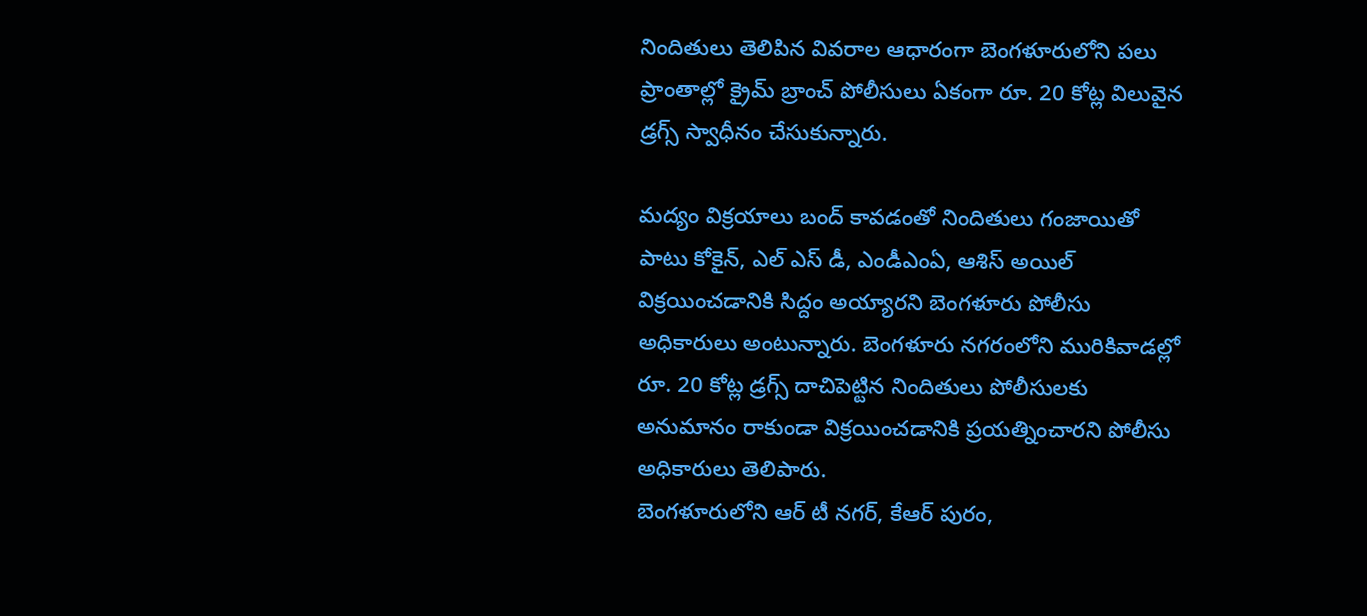నిందితులు తెలిపిన వివరాల ఆధారంగా బెంగళూరులోని పలు ప్రాంతాల్లో క్రైమ్ బ్రాంచ్ పోలీసులు ఏకంగా రూ. 20 కోట్ల విలువైన డ్రగ్స్ స్వాధీనం చేసుకున్నారు.

మద్యం విక్రయాలు బంద్ కావడంతో నిందితులు గంజాయితో పాటు కోకైన్, ఎల్ ఎస్ డీ, ఎండీఎంఏ, ఆశిస్ అయిల్ విక్రయించడానికి సిద్దం అయ్యారని బెంగళూరు పోలీసు అధికారులు అంటున్నారు. బెంగళూరు నగరంలోని మురికివాడల్లో రూ. 20 కోట్ల డ్రగ్స్ దాచిపెట్టిన నిందితులు పోలీసులకు అనుమానం రాకుండా విక్రయించడానికి ప్రయత్నించారని పోలీసు అధికారులు తెలిపారు.
బెంగళూరులోని ఆర్ టీ నగర్, కేఆర్ పురం,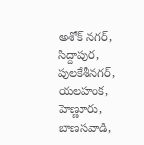అశోక్ నగర్, సిద్దాపుర, పులకేశీనగర్, యలహంక, హెణ్ణూరు, బాణసవాడి,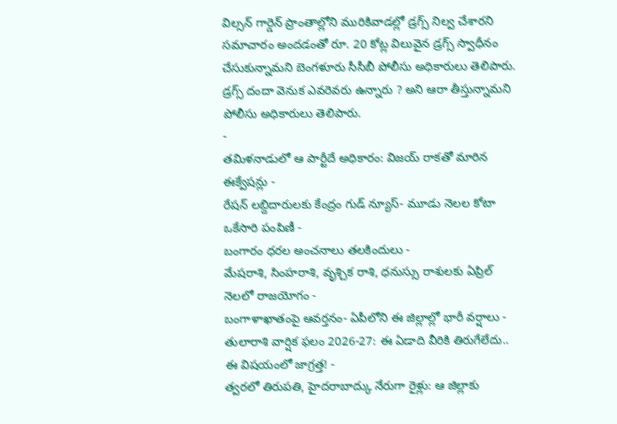విల్సన్ గార్డెన్ ప్రాంతాల్లోని మురికివాడల్లో డ్రగ్స్ నిల్వ చేశారని సమాచారం అందడంతో రూ. 20 కోట్ల విలువైన డ్రగ్స్ స్వాధీనం చేసుకున్నామని బెంగళూరు సీసీబీ పోలీసు అధికారులు తెలిపారు. డ్రగ్స్ దందా వెనుక ఎవరెవరు ఉన్నారు ? అని ఆరా తీస్తున్నామని పోలీసు అధికారులు తెలిపారు.
-
తమిళనాడులో ఆ పార్టీదే అధికారం: విజయ్ రాకతో మారిన ఈక్వేషన్లు -
రేషన్ లబ్దిదారులకు కేంద్రం గుడ్ న్యూస్- మూడు నెలల కోటా ఒకేసారి పంపిణీ -
బంగారం ధరల అంచనాలు తలకిందులు -
మేషరాశి, సింహరాశి, వృశ్చిక రాశి, ధనుస్సు రాశులకు ఏప్రిల్ నెలలో రాజయోగం -
బంగాళాఖాతంపై ఆవర్తనం- ఏపీలోని ఈ జిల్లాల్లో భారీ వర్షాలు -
తులారాశి వార్షిక ఫలం 2026-27: ఈ ఏడాది వీరికి తిరుగేలేదు.. ఈ విషయంలో జాగ్రత్త! -
త్వరలో తిరుపతి, హైదరాబాద్కు నేరుగా రైళ్లు: ఆ జిల్లాకు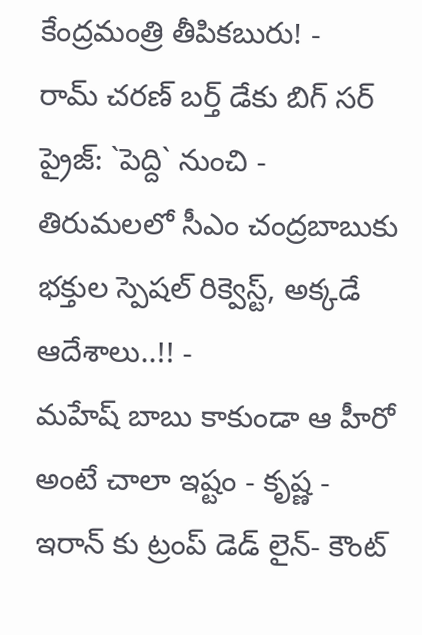కేంద్రమంత్రి తీపికబురు! -
రామ్ చరణ్ బర్త్ డేకు బిగ్ సర్ ప్రైజ్: `పెద్ది` నుంచి -
తిరుమలలో సీఎం చంద్రబాబుకు భక్తుల స్పెషల్ రిక్వెస్ట్, అక్కడే ఆదేశాలు..!! -
మహేష్ బాబు కాకుండా ఆ హీరో అంటే చాలా ఇష్టం - కృష్ణ -
ఇరాన్ కు ట్రంప్ డెడ్ లైన్- కౌంట్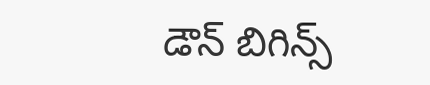డౌన్ బిగిన్స్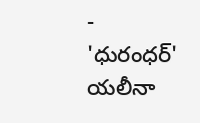-
'ధురంధర్' యలీనా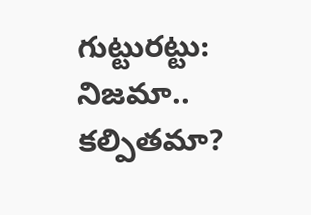గుట్టురట్టు: నిజమా.. కల్పితమా?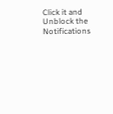Click it and Unblock the Notifications